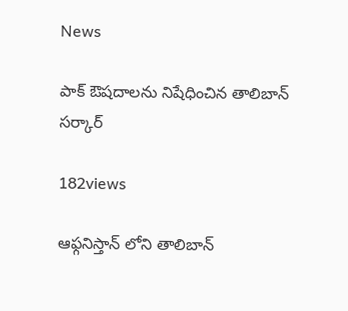News

పాక్ ఔషదాలను నిషేధించిన తాలిబాన్ సర్కార్

182views

ఆఫ్గనిస్తాన్ లోని తాలిబాన్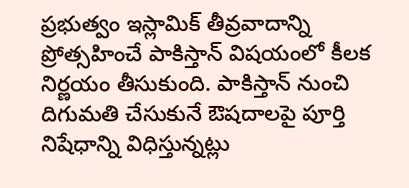ప్రభుత్వం ఇస్లామిక్ తీవ్రవాదాన్ని ప్రోత్సహించే పాకిస్తాన్ విషయంలో కీలక నిర్ణయం తీసుకుంది. పాకిస్తాన్ నుంచి దిగుమతి చేసుకునే ఔషదాలపై పూర్తి నిషేధాన్ని విధిస్తున్నట్లు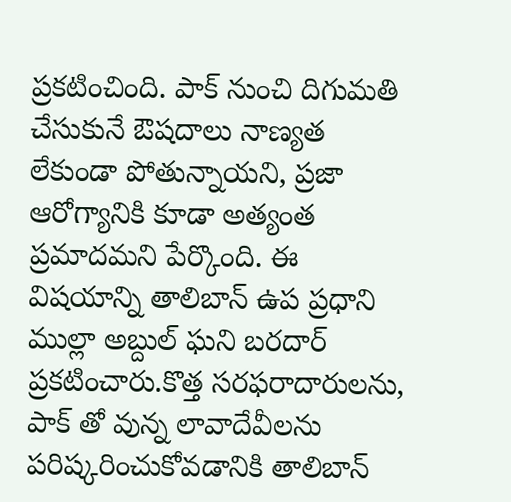ప్రకటించింది. పాక్ నుంచి దిగుమతి చేసుకునే ఔషదాలు నాణ్యత లేకుండా పోతున్నాయని, ప్రజా ఆరోగ్యానికి కూడా అత్యంత ప్రమాదమని పేర్కొంది. ఈ విషయాన్ని తాలిబాన్ ఉప ప్రధాని ముల్లా అబ్దుల్ ఘని బరదార్ ప్రకటించారు.కొత్త సరఫరాదారులను, పాక్ తో వున్న లావాదేవీలను పరిష్కరించుకోవడానికి తాలిబాన్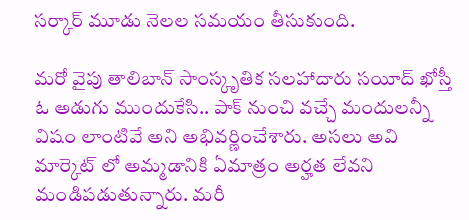సర్కార్ మూడు నెలల సమయం తీసుకుంది.

మరో వైపు తాలిబాన్ సాంస్కృతిక సలహాదారు సయీద్ ఖోస్తీ ఓ అడుగు ముందుకేసి.. పాక్ నుంచి వచ్చే మందులన్నీ విషం లాంటివే అని అభివర్ణించేశారు. అసలు అవి మార్కెట్ లో అమ్మడానికి ఏమాత్రం అర్హత లేవని మండిపడుతున్నారు. మరీ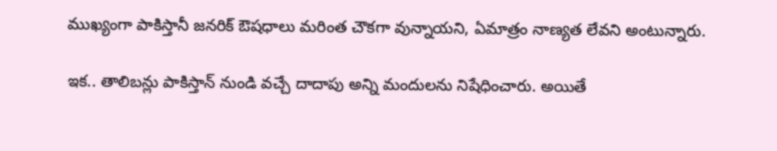ముఖ్యంగా పాకిస్తానీ జనరిక్ ఔషధాలు మరింత చౌకగా వున్నాయని, ఏమాత్రం నాణ్యత లేవని అంటున్నారు.

ఇక.. తాలిబన్లు పాకిస్తాన్ నుండి వచ్చే దాదాపు అన్ని మందులను నిషేధించారు. అయితే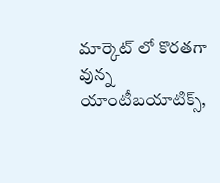మార్కెట్ లో కొరతగా వున్న యాంటీబయాటిక్స్,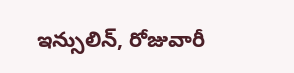ఇన్సులిన్, రోజువారీ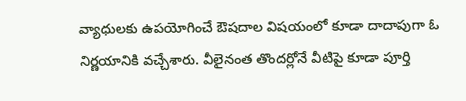వ్యాధులకు ఉపయోగించే ఔషదాల విషయంలో కూడా దాదాపుగా ఓ నిర్ణయానికి వచ్చేశారు. వీలైనంత తొందర్లోనే వీటిపై కూడా పూర్తి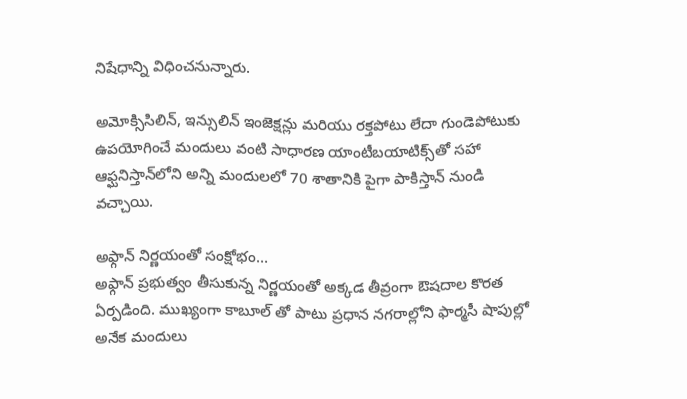నిషేధాన్ని విధించనున్నారు.

అమోక్సిసిలిన్, ఇన్సులిన్ ఇంజెక్షన్లు మరియు రక్తపోటు లేదా గుండెపోటుకు ఉపయోగించే మందులు వంటి సాధారణ యాంటీబయాటిక్స్‌తో సహా ఆఫ్ఘనిస్తాన్‌లోని అన్ని మందులలో 70 శాతానికి పైగా పాకిస్తాన్ నుండి వచ్చాయి.

అఫ్గాన్ నిర్ణయంతో సంక్షోభం…
అఫ్గాన్ ప్రభుత్వం తీసుకున్న నిర్ణయంతో అక్కడ తీవ్రంగా ఔషదాల కొరత ఏర్పడింది. ముఖ్యంగా కాబూల్ తో పాటు ప్రధాన నగరాల్లోని ఫార్మసీ షాపుల్లో అనేక మందులు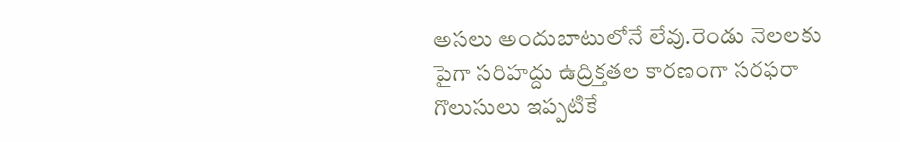అసలు అందుబాటులోనే లేవు.రెండు నెలలకు పైగా సరిహద్దు ఉద్రిక్తతల కారణంగా సరఫరా గొలుసులు ఇప్పటికే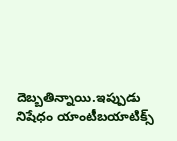దెబ్బతిన్నాయి.ఇప్పుడు నిషేధం యాంటీబయాటిక్స్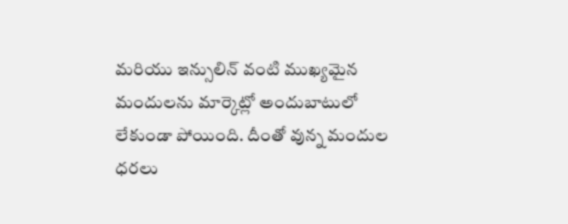మరియు ఇన్సులిన్ వంటి ముఖ్యమైన మందులను మార్కెట్లో అందుబాటులో లేకుండా పోయింది. దీంతో వున్న మందుల ధరలు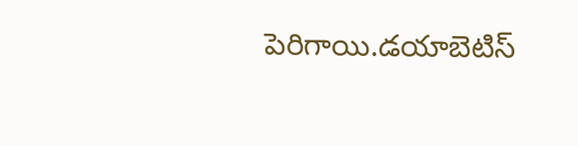పెరిగాయి.డయాబెటిస్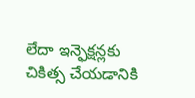లేదా ఇన్ఫెక్షన్లకు చికిత్స చేయడానికి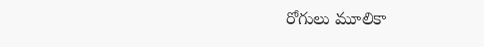రోగులు మూలికా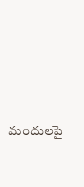మందులపై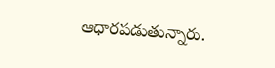ఆధారపడుతున్నారు.